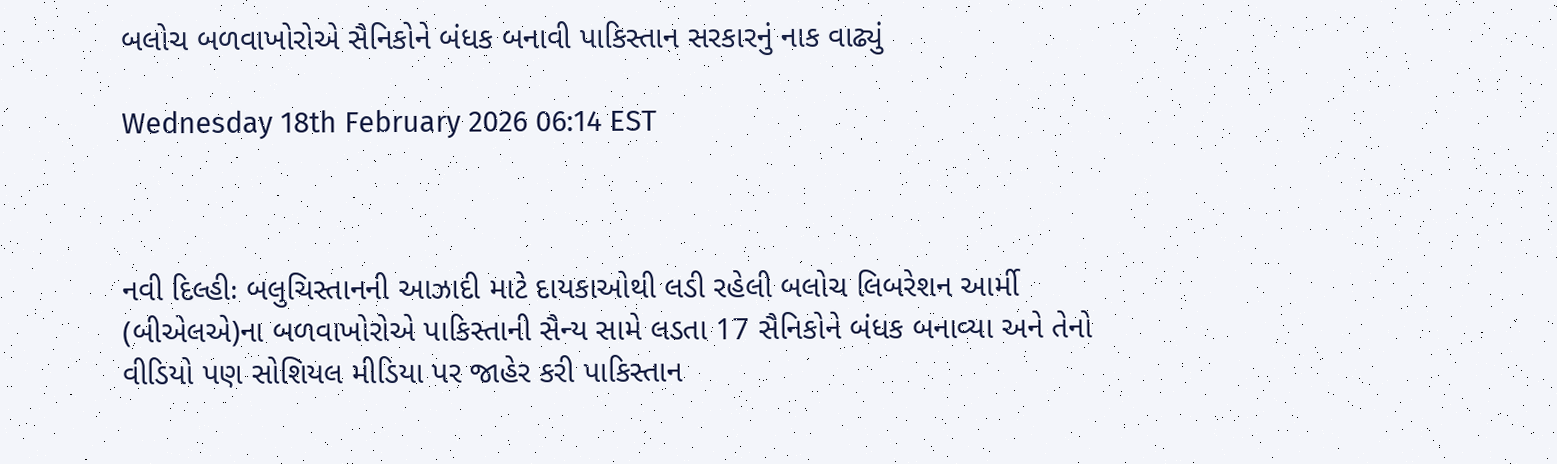બલોચ બળવાખોરોએ સૈનિકોને બંધક બનાવી પાકિસ્તાન સરકારનું નાક વાઢ્યું

Wednesday 18th February 2026 06:14 EST



નવી દિલ્હીઃ બલુચિસ્તાનની આઝાદી માટે દાયકાઓથી લડી રહેલી બલોચ લિબરેશન આર્મી (બીએલએ)ના બળવાખોરોએ પાકિસ્તાની સૈન્ય સામે લડતા 17 સૈનિકોને બંધક બનાવ્યા અને તેનો વીડિયો પણ સોશિયલ મીડિયા પર જાહેર કરી પાકિસ્તાન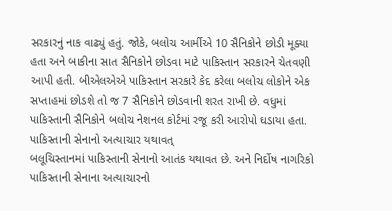સરકારનું નાક વાઢ્યું હતું. જોકે, બલોચ આર્મીએ 10 સૈનિકોને છોડી મૂક્યા હતા અને બાકીના સાત સૈનિકોને છોડવા માટે પાકિસ્તાન સરકારને ચેતવણી આપી હતી. બીએલએએ પાકિસ્તાન સરકારે કેદ કરેલા બલોચ લોકોને એક સપ્તાહમાં છોડશે તો જ 7 સૈનિકોને છોડવાની શરત રાખી છે. વધુમાં પાકિસ્તાની સૈનિકોને બલોચ નેશનલ કોર્ટમાં રજૂ કરી આરોપો ઘડાયા હતા.
પાકિસ્તાની સેનાનો અત્યાચાર યથાવત્
બલૂચિસ્તાનમાં પાકિસ્તાની સેનાનો આતંક યથાવત છે. અને નિર્દોષ નાગરિકો પાકિસ્તાની સેનાના અત્યાચારનો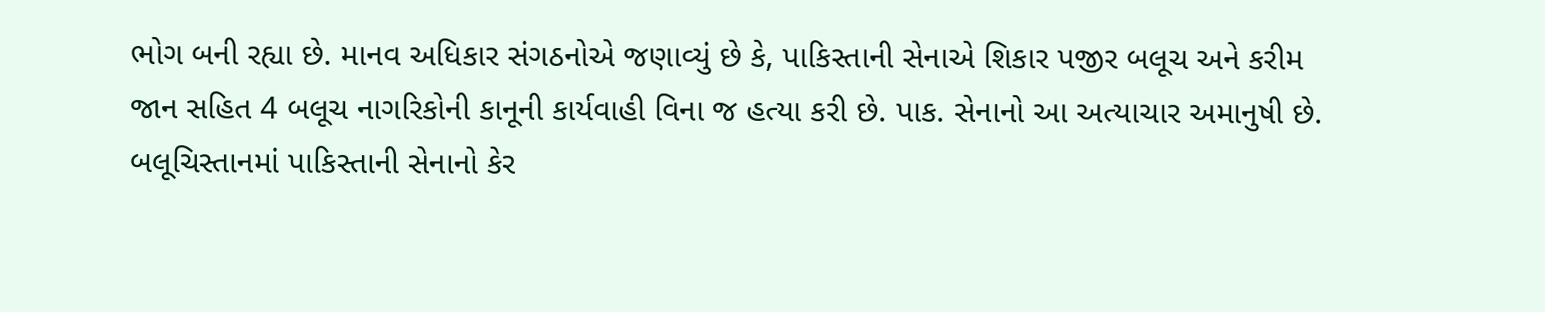ભોગ બની રહ્યા છે. માનવ અધિકાર સંગઠનોએ જણાવ્યું છે કે, પાકિસ્તાની સેનાએ શિકાર પજીર બલૂચ અને કરીમ જાન સહિત 4 બલૂચ નાગરિકોની કાનૂની કાર્યવાહી વિના જ હત્યા કરી છે. પાક. સેનાનો આ અત્યાચાર અમાનુષી છે.
બલૂચિસ્તાનમાં પાકિસ્તાની સેનાનો કેર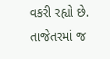વકરી રહ્યો છે. તાજેતરમાં જ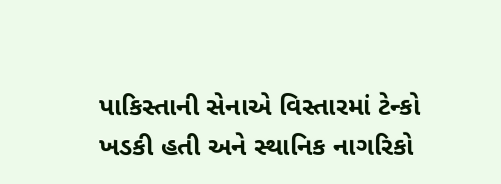પાકિસ્તાની સેનાએ વિસ્તારમાં ટેન્કો ખડકી હતી અને સ્થાનિક નાગરિકો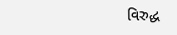વિરુદ્ધ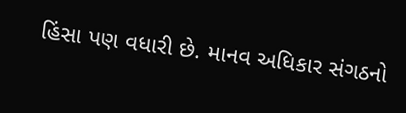હિંસા પણ વધારી છે. માનવ અધિકાર સંગઠનો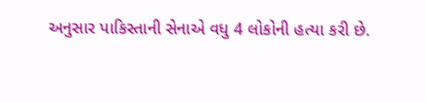અનુસાર પાકિસ્તાની સેનાએ વધુ 4 લોકોની હત્યા કરી છે.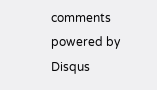comments powered by Disqus